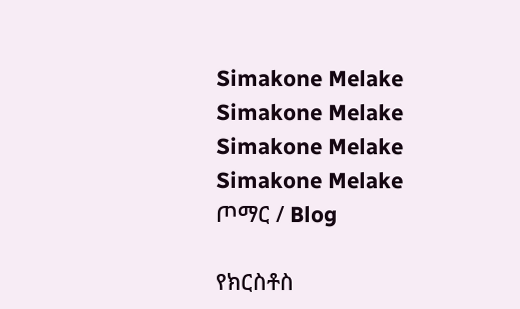Simakone Melake
Simakone Melake
Simakone Melake
Simakone Melake
ጦማር / Blog

የክርስቶስ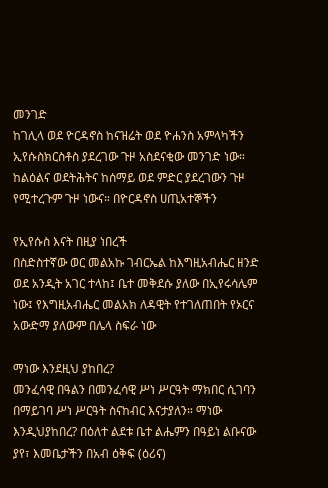መንገድ
ከገሊላ ወደ ዮርዳኖስ ከናዝሬት ወደ ዮሐንስ አምላካችን ኢየሱስክርስቶስ ያደረገው ጉዞ አስደናቂው መንገድ ነው። ከልዕልና ወደትሕትና ከሰማይ ወደ ምድር ያደረገውን ጉዞ የሚተረጉም ጉዞ ነውና። በዮርዳኖስ ሀጢአተኞችን

የኢየሱስ እናት በዚያ ነበረች
በስድስተኛው ወር መልአኩ ገብርኤል ከእግዚአብሔር ዘንድ ወደ አንዲት አገር ተላከ፤ ቤተ መቅደሱ ያለው በኢየሩሳሌም ነው፤ የእግዚአብሔር መልአክ ለዳዊት የተገለጠበት የኦርና አውድማ ያለውም በሌላ ስፍራ ነው

ማነው እንደዚህ ያከበረ?
መንፈሳዊ በዓልን በመንፈሳዊ ሥነ ሥርዓት ማክበር ሲገባን በማይገባ ሥነ ሥርዓት ስናከብር እናታያለን። ማነው እንዲህያከበረ? በዕለተ ልደቱ ቤተ ልሔምን በዓይነ ልቡናው ያየ፣ እመቤታችን በአብ ዕቅፍ (ዕሪና)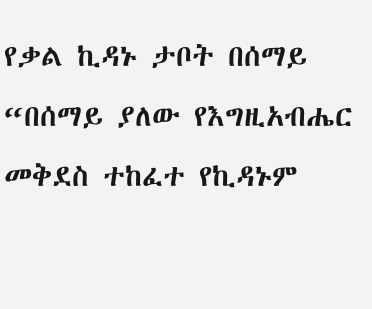የቃል ኪዳኑ ታቦት በሰማይ
“በሰማይ ያለው የእግዚአብሔር መቅደስ ተከፈተ የኪዳኑም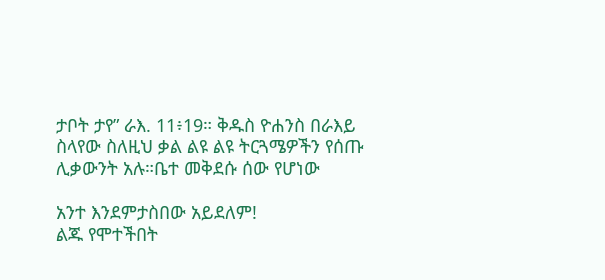ታቦት ታየ” ራእ. 11፥19። ቅዱስ ዮሐንስ በራእይ ስላየው ስለዚህ ቃል ልዩ ልዩ ትርጓሜዎችን የሰጡ ሊቃውንት አሉ።ቤተ መቅደሱ ሰው የሆነው

አንተ እንደምታስበው አይደለም!
ልጁ የሞተችበት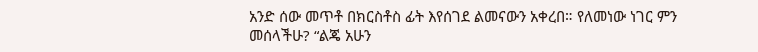አንድ ሰው መጥቶ በክርስቶስ ፊት እየሰገደ ልመናውን አቀረበ። የለመነው ነገር ምን መሰላችሁ? “ልጄ አሁን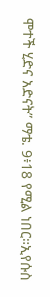ሞተች ሂድና አድናት” ማቴ. 9፥18 የሚል ነበር።ኢየሱስ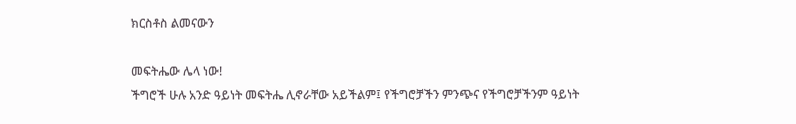ክርስቶስ ልመናውን

መፍትሔው ሌላ ነው!
ችግሮች ሁሉ አንድ ዓይነት መፍትሔ ሊኖራቸው አይችልም፤ የችግሮቻችን ምንጭና የችግሮቻችንም ዓይነት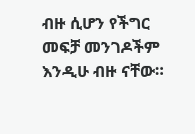ብዙ ሲሆን የችግር መፍቻ መንገዶችም እንዲሁ ብዙ ናቸው።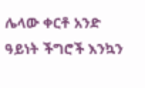ሌላው ቀርቶ አንድ ዓይነት ችግሮች እንኳን